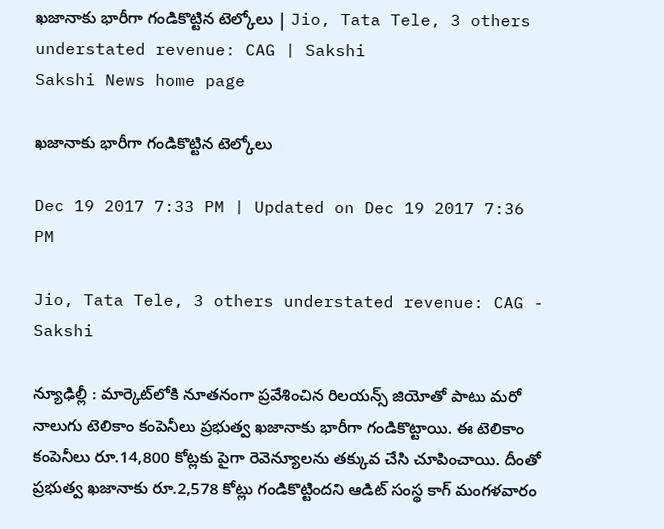ఖజానాకు భారీగా గండికొట్టిన టెల్కోలు | Jio, Tata Tele, 3 others understated revenue: CAG | Sakshi
Sakshi News home page

ఖజానాకు భారీగా గండికొట్టిన టెల్కోలు

Dec 19 2017 7:33 PM | Updated on Dec 19 2017 7:36 PM

Jio, Tata Tele, 3 others understated revenue: CAG - Sakshi

న్యూఢిల్లీ : మార్కెట్‌లోకి నూతనంగా ప్రవేశించిన రిలయన్స్‌ జియోతో పాటు మరో నాలుగు టెలికాం కంపెనీలు ప్రభుత్వ ఖజానాకు భారీగా గండికొట్టాయి. ఈ టెలికాం కంపెనీలు రూ.14,800 కోట్లకు పైగా రెవెన్యూలను తక్కువ చేసి చూపించాయి. దీంతో ప్రభుత్వ ఖజానాకు రూ.2,578 కోట్లు గండికొట్టిందని ఆడిట్‌ సంస్థ కాగ్‌ మంగళవారం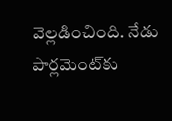వెల్లడించింది. నేడు పార్లమెంట్‌కు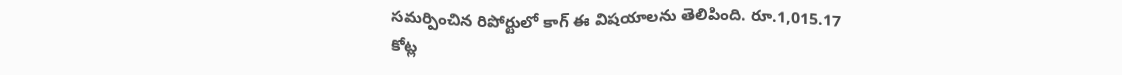సమర్పించిన రిపోర్టులో కాగ్‌ ఈ విషయాలను తెలిపింది. రూ.1,015.17 కోట్ల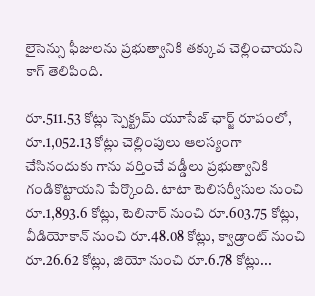లైసెన్సు ఫీజులను ప్రభుత్వానికి తక్కువ చెల్లించాయని కాగ్‌ తెలిపింది.

రూ.511.53 కోట్లు స్పెక్ట్రమ్‌ యూసేజ్‌ ఛార్జ్‌ రూపంలో, రూ.1,052.13 కోట్లు చెల్లింపులు ఆలస్యంగా చేసినందుకు గాను వర్తించే వడ్డీలు ప్రభుత్వానికి గండికొట్టాయని పేర్కొంది. టాటా టెలిసర్వీసుల నుంచి రూ.1,893.6 కోట్లు, టెలినార్‌ నుంచి రూ.603.75 కోట్లు, వీడియోకాన్‌ నుంచి రూ.48.08 కోట్లు, క్వాడ్రాంట్‌ నుంచి రూ.26.62 కోట్లు, జియో నుంచి రూ.6.78 కోట్లు...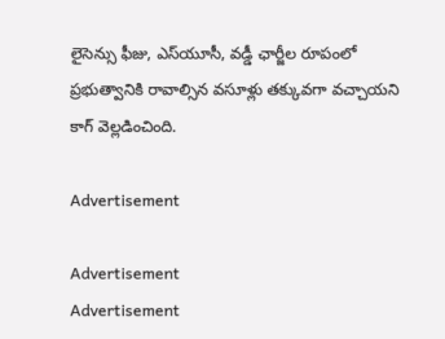లైసెన్సు ఫీజు, ఎస్‌యూసీ, వడ్డీ ఛార్జీల రూపంలో ప్రభుత్వానికి రావాల్సిన వసూళ్లు తక్కువగా వచ్చాయని కాగ్‌ వెల్లడించింది.

Advertisement

Advertisement
Advertisement